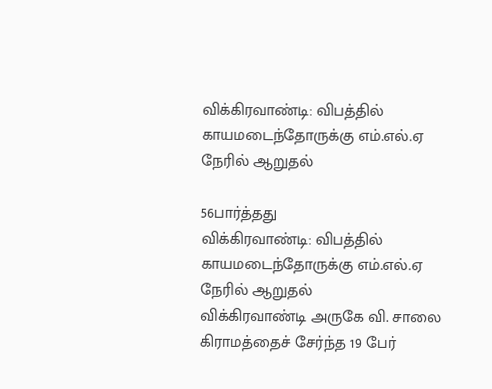விக்கிரவாண்டி: விபத்தில் காயமடைந்தோருக்கு எம்.எல்.ஏ நேரில் ஆறுதல்

56பார்த்தது
விக்கிரவாண்டி: விபத்தில் காயமடைந்தோருக்கு எம்.எல்.ஏ நேரில் ஆறுதல்
விக்கிரவாண்டி அருகே வி. சாலை கிராமத்தைச் சேர்ந்த 19 பேர்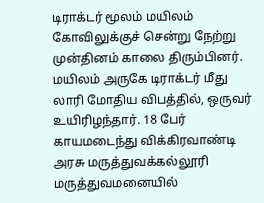டிராக்டர் மூலம் மயிலம் கோவிலுக்குச் சென்று நேற்று முன்தினம் காலை திரும்பினர். மயிலம் அருகே டிராக்டர் மீது லாரி மோதிய விபத்தில், ஒருவர் உயிரிழந்தார். 18 பேர் காயமடைந்து விக்கிரவாண்டி அரசு மருத்துவக்கல்லூரி மருத்துவமனையில்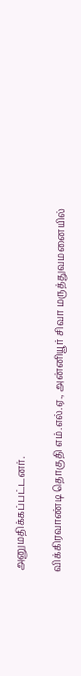அனுமதிக்கப்பட்டனர்.

விக்கிரவாண்டி தொகுதி எம்.எல்.ஏ., அன்னியூர் சிவா மருத்துவமனையில்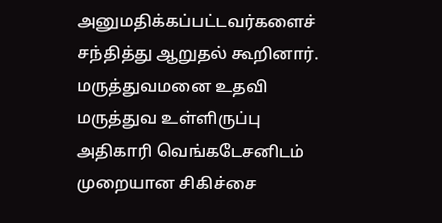அனுமதிக்கப்பட்டவர்களைச் சந்தித்து ஆறுதல் கூறினார். மருத்துவமனை உதவி மருத்துவ உள்ளிருப்பு அதிகாரி வெங்கடேசனிடம் முறையான சிகிச்சை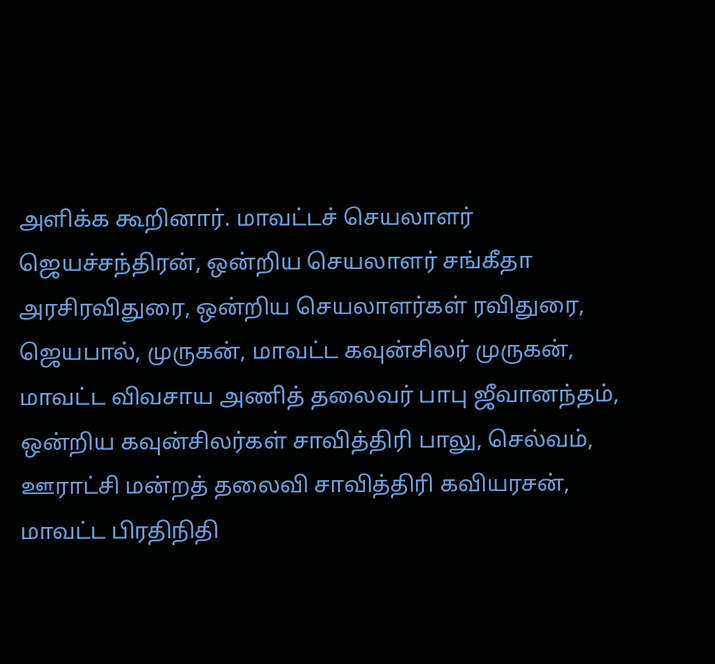அளிக்க கூறினார். மாவட்டச் செயலாளர் ஜெயச்சந்திரன், ஒன்றிய செயலாளர் சங்கீதா அரசிரவிதுரை, ஒன்றிய செயலாளர்கள் ரவிதுரை, ஜெயபால், முருகன், மாவட்ட கவுன்சிலர் முருகன், மாவட்ட விவசாய அணித் தலைவர் பாபு ஜீவானந்தம், ஒன்றிய கவுன்சிலர்கள் சாவித்திரி பாலு, செல்வம், ஊராட்சி மன்றத் தலைவி சாவித்திரி கவியரசன், மாவட்ட பிரதிநிதி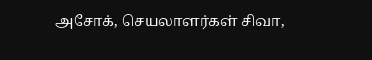அசோக், செயலாளர்கள் சிவா,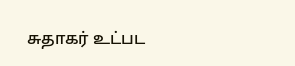சுதாகர் உட்பட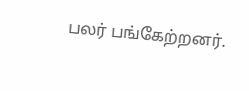பலர் பங்கேற்றனர்.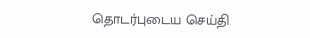தொடர்புடைய செய்தி